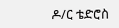ዶ/ር ቴድሮስ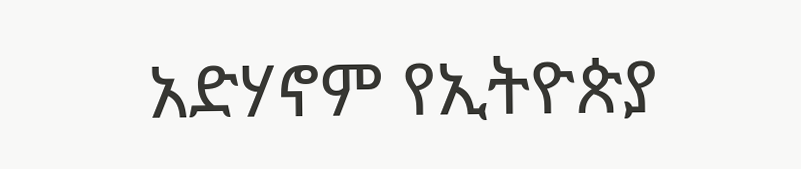አድሃኖም የኢትዮጵያ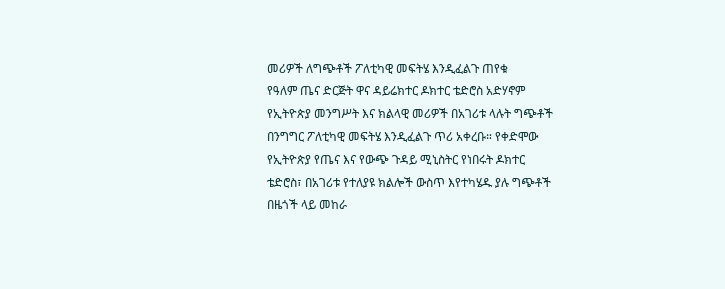መሪዎች ለግጭቶች ፖለቲካዊ መፍትሄ እንዲፈልጉ ጠየቁ
የዓለም ጤና ድርጅት ዋና ዳይሬክተር ዶክተር ቴድሮስ አድሃኖም የኢትዮጵያ መንግሥት እና ክልላዊ መሪዎች በአገሪቱ ላሉት ግጭቶች በንግግር ፖለቲካዊ መፍትሄ እንዲፈልጉ ጥሪ አቀረቡ። የቀድሞው የኢትዮጵያ የጤና እና የውጭ ጉዳይ ሚኒስትር የነበሩት ዶክተር ቴድሮስ፣ በአገሪቱ የተለያዩ ክልሎች ውስጥ እየተካሄዱ ያሉ ግጭቶች በዜጎች ላይ መከራ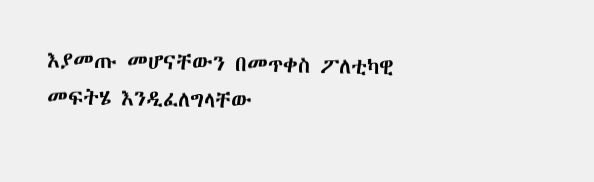እያመጡ መሆናቸውን በመጥቀስ ፖለቲካዊ መፍትሄ እንዲፈለግላቸው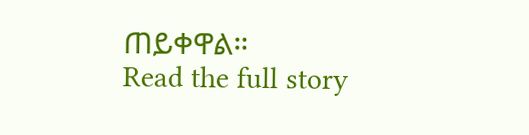ጠይቀዋል።
Read the full story